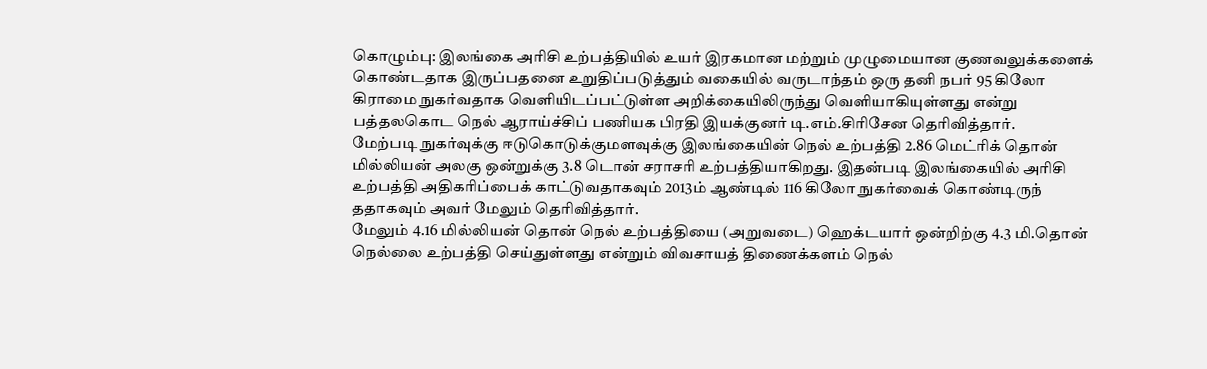கொழும்பு: இலங்கை அரிசி உற்பத்தியில் உயர் இரகமான மற்றும் முழுமையான குணவலுக்களைக் கொண்டதாக இருப்பதனை உறுதிப்படுத்தும் வகையில் வருடாந்தம் ஒரு தனி நபர் 95 கிலோ கிராமை நுகர்வதாக வெளியிடப்பட்டுள்ள அறிக்கையிலிருந்து வெளியாகியுள்ளது என்று பத்தலகொட நெல் ஆராய்ச்சிப் பணியக பிரதி இயக்குனர் டி.எம்.சிரிசேன தெரிவித்தார்.
மேற்படி நுகர்வுக்கு ஈடுகொடுக்குமளவுக்கு இலங்கையின் நெல் உற்பத்தி 2.86 மெட்ரிக் தொன் மில்லியன் அலகு ஒன்றுக்கு 3.8 டொன் சராசரி உற்பத்தியாகிறது. இதன்படி இலங்கையில் அரிசி உற்பத்தி அதிகரிப்பைக் காட்டுவதாகவும் 2013ம் ஆண்டில் 116 கிலோ நுகர்வைக் கொண்டிருந் ததாகவும் அவர் மேலும் தெரிவித்தார்.
மேலும் 4.16 மில்லியன் தொன் நெல் உற்பத்தியை (அறுவடை) ஹெக்டயார் ஒன்றிற்கு 4.3 மி.தொன் நெல்லை உற்பத்தி செய்துள்ளது என்றும் விவசாயத் திணைக்களம் நெல்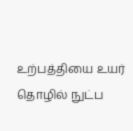உற்பத்தியை உயர் தொழில் நுட்ப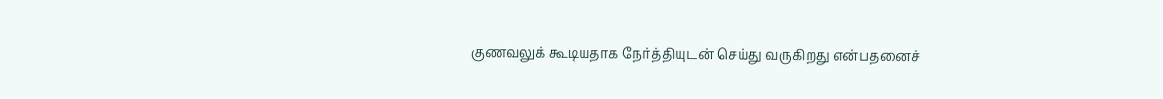குணவலுக் கூடியதாக நேர்த்தியுடன் செய்து வருகிறது என்பதனைச்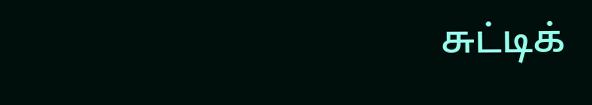சுட்டிக்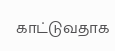காட்டுவதாக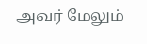அவர் மேலும்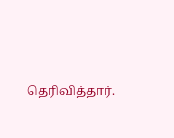தெரிவித்தார்.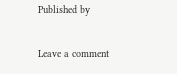Published by

Leave a comment